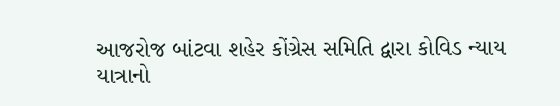આજરોજ બાંટવા શહેર કોંગ્રેસ સમિતિ દ્વારા કોવિડ ન્યાય યાત્રાનો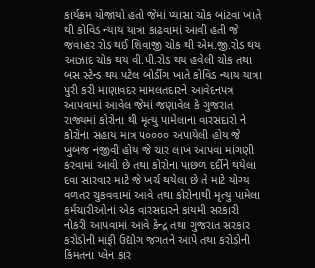કાર્યક્રમ યોજાયો હતો જેમાં પ્યાસા ચોક બાંટવા ખાતે થી કોવિડ ન્યાય યાત્રા કાઢવામાં આવી હતી જે જવાહર રોડ થઈ શિવાજી ચોક થી એમ.જી.રોડ થય આઝાદ ચોક થય વી.પી.રોડ થય હવેલી ચોક તથા બસ સ્ટેન્ડ થય પટેલ બોર્ડીગ ખાતે કોવિડ ન્યાય યાત્રા પુરી કરી માણાવદર મામલતદારને આવેદનપત્ર આપવામાં આવેલ જેમાં જણાવેલ કે ગુજરાત રાજ્યમાં કોરોના થી મૃત્યુ પામેલાના વારસદારો ને કોરોના સહાય માત્ર ૫૦૦૦૦ અપાયેલી હોય જે ખુબજ નજીવી હોય જે ચાર લાખ આપવા માંગણી કરવામાં આવી છે તથા કોરોના પાછળ દર્દીને થયેલા દવા સારવાર માટે જે ખર્ચ થયેલા છે તે માટે યોગ્ય વળતર ચુકવવામાં આવે તથા કોરોનાથી મૃત્યુ પામેલા કર્મચારીઓનાં એક વારસદારને કાયમી સરકારી નોકરી આપવામાં આવે કેન્દ્ર તથા ગુજરાત સરકાર કરોડોની માફી ઉદ્યોગ જગતને આપે તથા કરોડોની કિંમતના પ્લેન કાર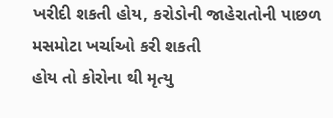ખરીદી શકતી હોય, કરોડોની જાહેરાતોની પાછળ મસમોટા ખર્ચાઓ કરી શકતી
હોય તો કોરોના થી મૃત્યુ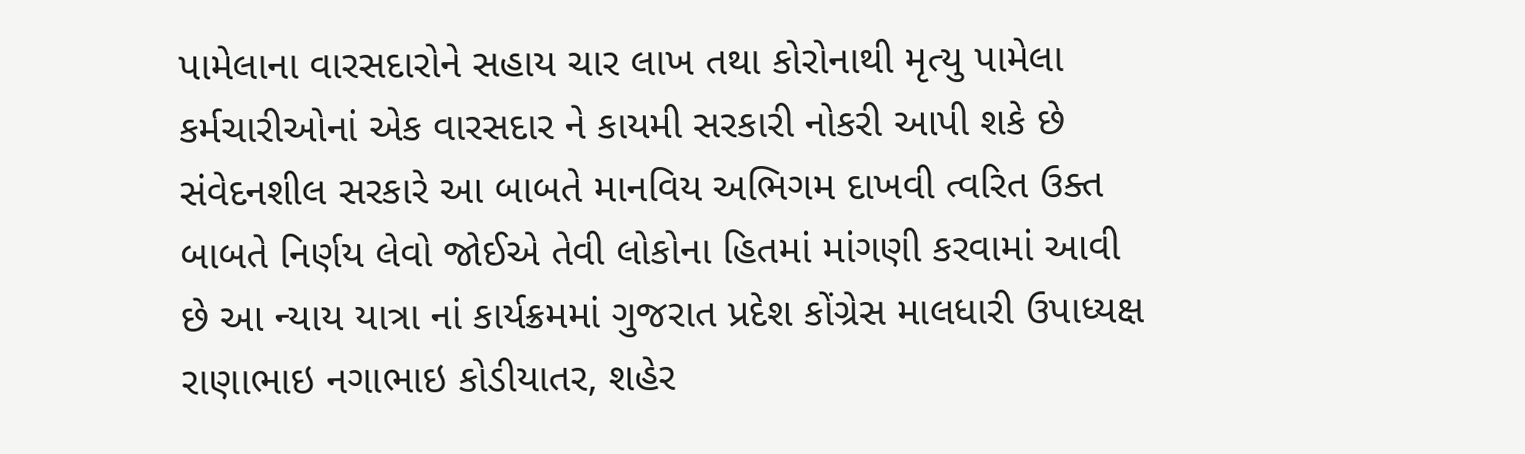પામેલાના વારસદારોને સહાય ચાર લાખ તથા કોરોનાથી મૃત્યુ પામેલા કર્મચારીઓનાં એક વારસદાર ને કાયમી સરકારી નોકરી આપી શકે છે સંવેદનશીલ સરકારે આ બાબતે માનવિય અભિગમ દાખવી ત્વરિત ઉક્ત બાબતે નિર્ણય લેવો જોઈએ તેવી લોકોના હિતમાં માંગણી કરવામાં આવી છે આ ન્યાય યાત્રા નાં કાર્યક્રમમાં ગુજરાત પ્રદેશ કોંગ્રેસ માલધારી ઉપાધ્યક્ષ રાણાભાઇ નગાભાઇ કોડીયાતર, શહેર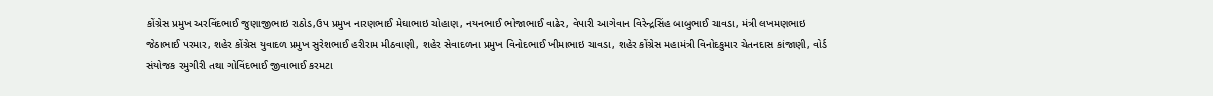કોંગ્રેસ પ્રમુખ અરવિંદભાઈ જુણાજીભાઇ રાઠોડ,ઉપ પ્રમુખ નારણભાઈ મેઘાભાઇ ચોહાણ, નયનભાઈ ભોજાભાઈ વાઢેર, વેપારી આગેવાન વિરેન્દ્રસિંહ બાબુભાઈ ચાવડા, મંત્રી લખમણભાઇ જેઠાભાઈ પરમાર, શહેર કોંગ્રેસ યુવાદળ પ્રમુખ સુરેશભાઈ હરીરામ મીઠવાણી, શહેર સેવાદળના પ્રમુખ વિનોદભાઈ ખીમાભાઇ ચાવડા, શહેર કોંગ્રેસ મહામંત્રી વિનોદકુમાર ચેતનદાસ કાંજાણી, વોર્ડ સંયોજક રમુગીરી તથા ગોવિંદભાઈ જીવાભાઈ કરમટા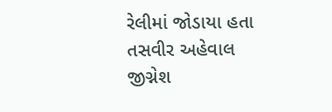રેલીમાં જોડાયા હતા
તસવીર અહેવાલ
જીગ્નેશ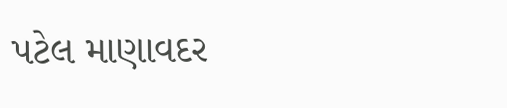પટેલ માણાવદર